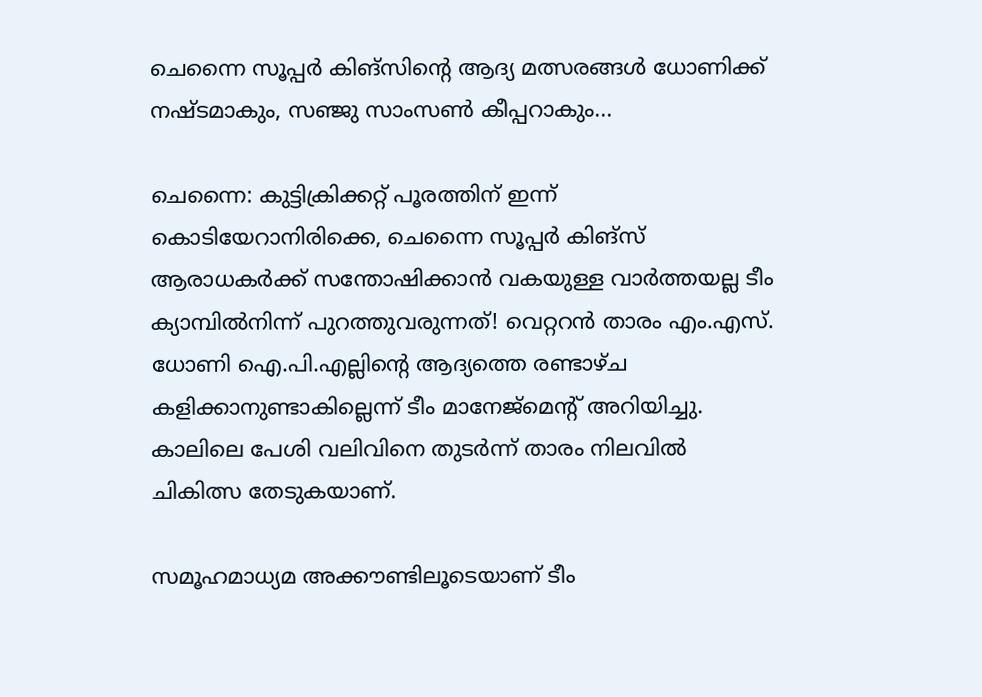ചെന്നൈ സൂപ്പർ കിങ്സിന്‍റെ ആദ്യ മത്സരങ്ങൾ ധോണിക്ക് നഷ്ടമാകും, സഞ്ജു സാംസൺ കീപ്പറാകും...

ചെന്നൈ: കുട്ടിക്രിക്കറ്റ് പൂരത്തിന് ഇന്ന് കൊടിയേറാനിരിക്കെ, ചെന്നൈ സൂപ്പർ കിങ്സ് ആരാധകർക്ക് സന്തോഷിക്കാൻ വകയുള്ള വാർത്തയല്ല ടീം ക്യാമ്പിൽനിന്ന് പുറത്തുവരുന്നത്! വെറ്ററൻ താരം എം.എസ്. ധോണി ഐ.പി.എല്ലിന്‍റെ ആദ്യത്തെ രണ്ടാഴ്ച കളിക്കാനുണ്ടാകില്ലെന്ന് ടീം മാനേജ്മെന്‍റ് അറിയിച്ചു. കാലിലെ പേശി വലിവിനെ തുടർന്ന് താരം നിലവിൽ ചികിത്സ തേടുകയാണ്.

സമൂഹമാധ്യമ അക്കൗണ്ടിലൂടെയാണ് ടീം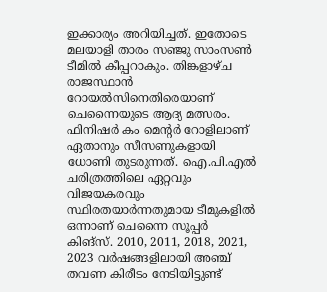ഇക്കാര്യം അറിയിച്ചത്. ഇതോടെ മലയാളി താരം സഞ്ജു സാംസൺ ടീമിൽ കീപ്പറാകും. തിങ്കളാഴ്ച രാജസ്ഥാൻ റോയൽസിനെതിരെയാണ് ചെന്നൈയുടെ ആദ്യ മത്സരം. ഫിനിഷർ കം മെന്റർ റോളിലാണ് ഏതാനും സീസണുകളായി ധോണി തുടരുന്നത്. ഐ.പി.എൽ ചരിത്രത്തിലെ ഏറ്റവും വിജയകരവും സ്ഥിരതയാർന്നതുമായ ടീമുകളിൽ ഒന്നാണ് ചെന്നൈ സൂപ്പർ കിങ്സ്. 2010, 2011, 2018, 2021, 2023 വർഷങ്ങളിലായി അഞ്ച് തവണ കിരീടം നേടിയിട്ടുണ്ട്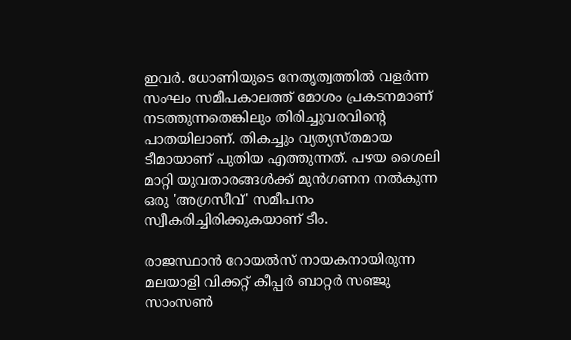ഇവർ. ധോണിയുടെ നേതൃത്വത്തിൽ വളർന്ന സംഘം സമീപകാലത്ത് മോശം പ്രകടനമാണ് നടത്തുന്നതെങ്കിലും തിരിച്ചുവരവിന്റെ പാതയിലാണ്. തികച്ചും വ്യത്യസ്തമായ ടീമായാണ് പുതിയ എത്തുന്നത്. പഴയ ശൈലി മാറ്റി യുവതാരങ്ങൾക്ക് മുൻഗണന നൽകുന്ന ഒരു 'അഗ്രസീവ്' സമീപനം സ്വീകരിച്ചിരിക്കുകയാണ് ടീം.

രാജസ്ഥാൻ റോയൽസ് നായകനായിരുന്ന മലയാളി വിക്കറ്റ് കീപ്പർ ബാറ്റർ സഞ്ജു സാംസൺ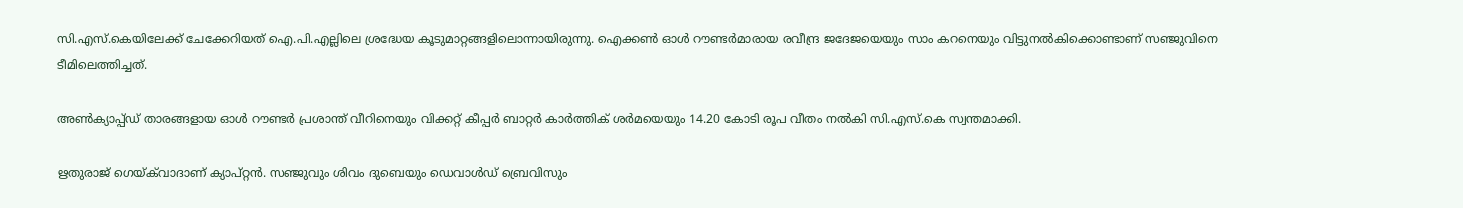സി.എസ്.കെയിലേക്ക് ചേക്കേറിയത് ഐ.പി.എല്ലിലെ ശ്രദ്ധേയ കൂടുമാറ്റങ്ങളിലൊന്നായിരുന്നു. ഐക്കൺ ഓൾ റൗണ്ടർമാരായ രവീന്ദ്ര ജദേജയെയും സാം കറനെയും വിട്ടുനൽകിക്കൊണ്ടാണ് സഞ്ജുവിനെ ടീമിലെത്തിച്ചത്.

അൺക്യാപ്പ്ഡ് താരങ്ങളായ ഓൾ റൗണ്ടർ പ്രശാന്ത് വീറിനെയും വിക്കറ്റ് കീപ്പർ ബാറ്റർ കാർത്തിക് ശർമയെയും 14.20 കോടി രൂപ വീതം നൽകി സി.എസ്.കെ സ്വന്തമാക്കി.

ഋതുരാജ് ഗെയ്‌ക്‌വാദാണ് ക്യാപ്റ്റൻ. സഞ്ജുവും ശിവം ദുബെയും ഡെവാൾഡ് ബ്രെവിസും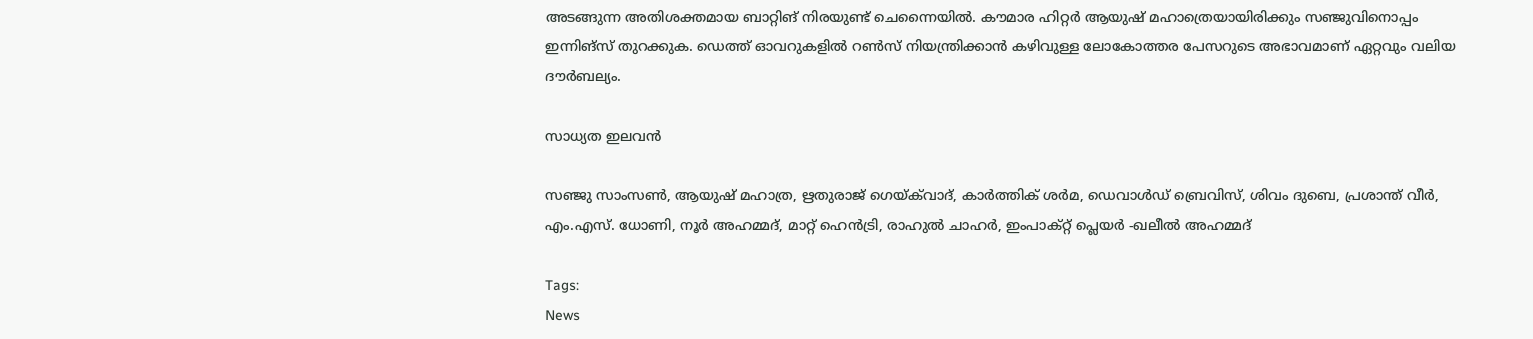അടങ്ങുന്ന അതിശക്തമായ ബാറ്റിങ് നിരയുണ്ട് ചെന്നൈയിൽ. കൗമാര ഹിറ്റർ ആയുഷ് മഹാത്രെയായിരിക്കും സഞ്ജുവിനൊപ്പം ഇന്നിങ്സ് തുറക്കുക. ഡെത്ത് ഓവറുകളിൽ റൺസ് നിയന്ത്രിക്കാൻ കഴിവുള്ള ലോകോത്തര പേസറുടെ അഭാവമാണ് ഏറ്റവും വലിയ ദൗർബല്യം.

സാധ്യത ഇലവൻ

സഞ്ജു സാംസൺ, ആയുഷ് മഹാത്ര, ഋതുരാജ് ഗെയ്‌ക്‌വാദ്, കാർത്തിക് ശർമ, ഡെവാൾഡ് ബ്രെവിസ്, ശിവം ദുബെ, പ്രശാന്ത് വീർ, എം.എസ്. ധോണി, നൂർ അഹമ്മദ്, മാറ്റ് ഹെൻട്രി, രാഹുൽ ചാഹർ, ഇംപാക്റ്റ് പ്ലെയർ -ഖലീൽ അഹമ്മദ്

Tags:
News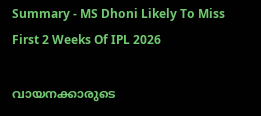Summary - MS Dhoni Likely To Miss First 2 Weeks Of IPL 2026

വായനക്കാരുടെ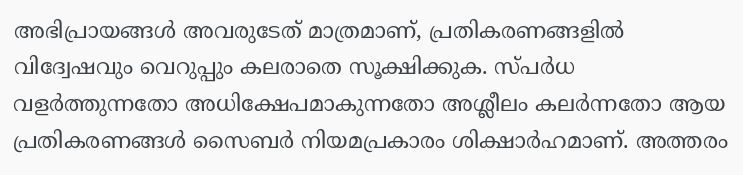അഭിപ്രായങ്ങള്‍ അവരുടേത് മാത്രമാണ്, പ്രതികരണങ്ങളിൽ വിദ്വേഷവും വെറുപ്പും കലരാതെ സൂക്ഷിക്കുക. സ്പർധ വളർത്തുന്നതോ അധിക്ഷേപമാകുന്നതോ അശ്ലീലം കലർന്നതോ ആയ പ്രതികരണങ്ങൾ സൈബർ നിയമപ്രകാരം ശിക്ഷാർഹമാണ്. അത്തരം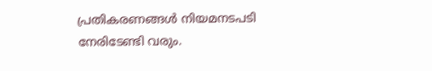പ്രതികരണങ്ങൾ നിയമനടപടി നേരിടേണ്ടി വരും.